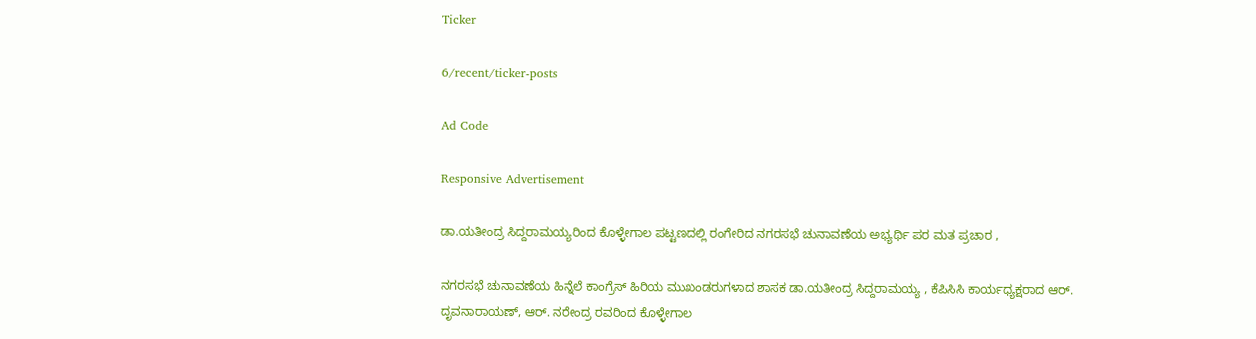Ticker

6/recent/ticker-posts

Ad Code

Responsive Advertisement

ಡಾ.ಯತೀಂದ್ರ ಸಿದ್ದರಾಮಯ್ಯರಿಂದ ಕೊಳ್ಳೇಗಾಲ ಪಟ್ಟಣದಲ್ಲಿ ರಂಗೇರಿದ ನಗರಸಭೆ ಚುನಾವಣೆಯ ಅಭ್ಯರ್ಥಿ ಪರ ಮತ ಪ್ರಚಾರ ,

ನಗರಸಭೆ ಚುನಾವಣೆಯ ಹಿನ್ನೆಲೆ ಕಾಂಗ್ರೆಸ್ ಹಿರಿಯ ಮುಖಂಡರುಗಳಾದ ಶಾಸಕ ಡಾ.ಯತೀಂದ್ರ ಸಿದ್ದರಾಮಯ್ಯ , ಕೆಪಿಸಿಸಿ ಕಾರ್ಯಧ್ಯಕ್ಷರಾದ ಆರ್. ದೃವನಾರಾಯಣ್, ಆರ್. ನರೇಂದ್ರ ರವರಿಂದ ಕೊಳ್ಳೇಗಾಲ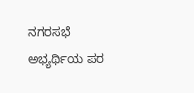ನಗರಸಭೆ ಅಭ್ಯರ್ಥಿಯ ಪರ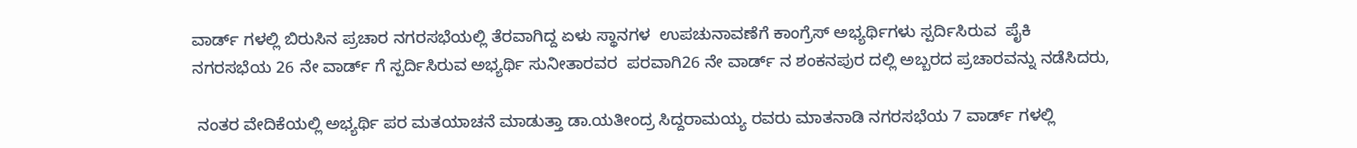ವಾರ್ಡ್ ಗಳಲ್ಲಿ ಬಿರುಸಿನ ಪ್ರಚಾರ ನಗರಸಭೆಯಲ್ಲಿ ತೆರವಾಗಿದ್ದ ಏಳು ಸ್ಥಾನಗಳ  ಉಪಚುನಾವಣೆಗೆ ಕಾಂಗ್ರೆಸ್ ಅಭ್ಯರ್ಥಿಗಳು ಸ್ಪರ್ದಿಸಿರುವ  ಪೈಕಿ ನಗರಸಭೆಯ 26 ನೇ ವಾರ್ಡ್ ಗೆ ಸ್ಪರ್ದಿಸಿರುವ ಅಭ್ಯರ್ಥಿ ಸುನೀತಾರವರ  ಪರವಾಗಿ26 ನೇ ವಾರ್ಡ್ ನ ಶಂಕನಪುರ ದಲ್ಲಿ ಅಬ್ಬರದ ಪ್ರಚಾರವನ್ನು ನಡೆಸಿದರು,

 ನಂತರ ವೇದಿಕೆಯಲ್ಲಿ ಅಭ್ಯರ್ಥಿ ಪರ ಮತಯಾಚನೆ ಮಾಡುತ್ತಾ ಡಾ.ಯತೀಂದ್ರ ಸಿದ್ದರಾಮಯ್ಯ ರವರು ಮಾತನಾಡಿ ನಗರಸಭೆಯ 7 ವಾರ್ಡ್ ಗಳಲ್ಲಿ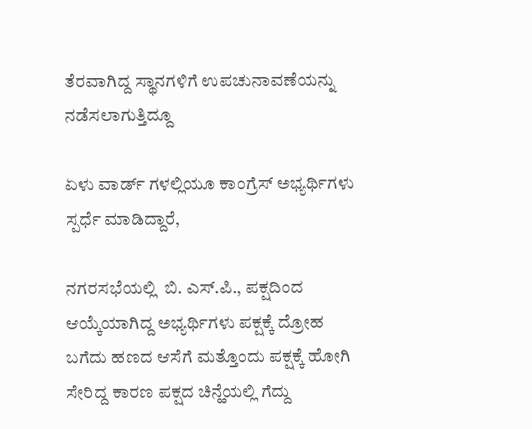ತೆರವಾಗಿದ್ದ ಸ್ಥಾನಗಳಿಗೆ ಉಪಚುನಾವಣೆಯನ್ನು ನಡೆಸಲಾಗುತ್ತಿದ್ದೂ

ಏಳು ವಾರ್ಡ್ ಗಳಲ್ಲಿಯೂ ಕಾಂಗ್ರೆಸ್ ಅಭ್ಯರ್ಥಿಗಳು ಸ್ಪರ್ಧೆ ಮಾಡಿದ್ದಾರೆ,

ನಗರಸಭೆಯಲ್ಲಿ  ಬಿ. ಎಸ್.ಪಿ., ಪಕ್ಷದಿಂದ ಆಯ್ಕೆಯಾಗಿದ್ದ ಅಭ್ಯರ್ಥಿಗಳು ಪಕ್ಷಕ್ಕೆ ದ್ರೋಹ ಬಗೆದು ಹಣದ ಆಸೆಗೆ ಮತ್ತೊಂದು ಪಕ್ಷಕ್ಕೆ ಹೋಗಿ ಸೇರಿದ್ದ ಕಾರಣ ಪಕ್ಷದ ಚಿನ್ಹೆಯಲ್ಲಿ ಗೆದ್ದು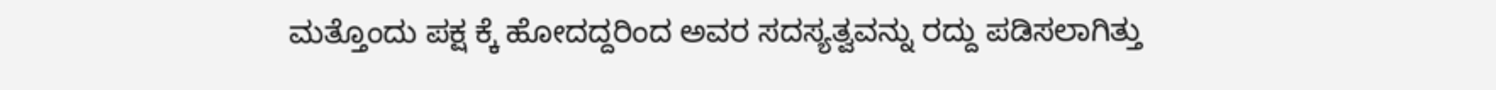ಮತ್ತೊಂದು ಪಕ್ಷ ಕ್ಕೆ ಹೋದದ್ದರಿಂದ ಅವರ ಸದಸ್ಯತ್ವವನ್ನು ರದ್ದು ಪಡಿಸಲಾಗಿತ್ತು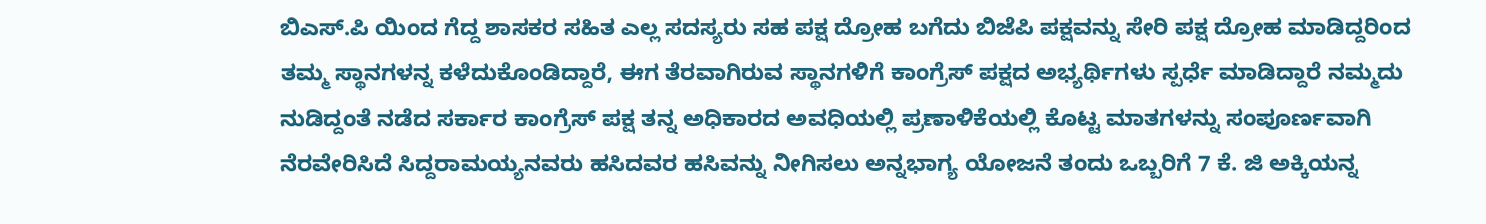ಬಿಎಸ್.ಪಿ ಯಿಂದ ಗೆದ್ದ ಶಾಸಕರ ಸಹಿತ ಎಲ್ಲ ಸದಸ್ಯರು ಸಹ ಪಕ್ಷ ದ್ರೋಹ ಬಗೆದು ಬಿಜೆಪಿ ಪಕ್ಷವನ್ನು ಸೇರಿ ಪಕ್ಷ ದ್ರೋಹ ಮಾಡಿದ್ದರಿಂದ ತಮ್ಮ ಸ್ಥಾನಗಳನ್ನ ಕಳೆದುಕೊಂಡಿದ್ದಾರೆ, ಈಗ ತೆರವಾಗಿರುವ ಸ್ಥಾನಗಳಿಗೆ ಕಾಂಗ್ರೆಸ್ ಪಕ್ಷದ ಅಭ್ಯರ್ಥಿಗಳು ಸ್ಪರ್ಧೆ ಮಾಡಿದ್ದಾರೆ ನಮ್ಮದು ನುಡಿದ್ದಂತೆ ನಡೆದ ಸರ್ಕಾರ ಕಾಂಗ್ರೆಸ್ ಪಕ್ಷ ತನ್ನ ಅಧಿಕಾರದ ಅವಧಿಯಲ್ಲಿ ಪ್ರಣಾಳಿಕೆಯಲ್ಲಿ ಕೊಟ್ಟ ಮಾತಗಳನ್ನು ಸಂಪೂರ್ಣವಾಗಿ ನೆರವೇರಿಸಿದೆ ಸಿದ್ದರಾಮಯ್ಯನವರು ಹಸಿದವರ ಹಸಿವನ್ನು ನೀಗಿಸಲು ಅನ್ನಭಾಗ್ಯ ಯೋಜನೆ ತಂದು ಒಬ್ಬರಿಗೆ 7 ಕೆ. ಜಿ ಅಕ್ಕಿಯನ್ನ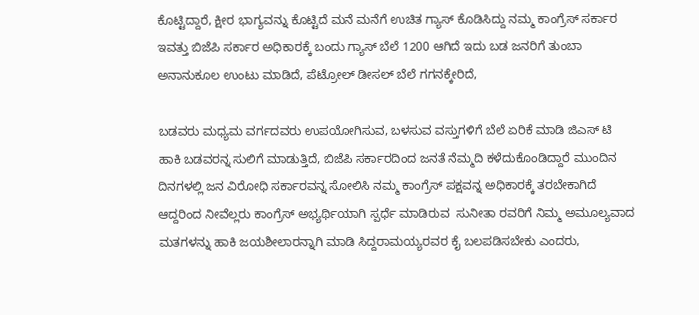ಕೊಟ್ಟಿದ್ದಾರೆ, ಕ್ಷೀರ ಭಾಗ್ಯವನ್ನು ಕೊಟ್ಟಿದೆ ಮನೆ ಮನೆಗೆ ಉಚಿತ ಗ್ಯಾಸ್ ಕೊಡಿಸಿದ್ದು ನಮ್ಮ ಕಾಂಗ್ರೆಸ್ ಸರ್ಕಾರ ಇವತ್ತು ಬಿಜೆಪಿ ಸರ್ಕಾರ ಅಧಿಕಾರಕ್ಕೆ ಬಂದು ಗ್ಯಾಸ್ ಬೆಲೆ 1200 ಆಗಿದೆ ಇದು ಬಡ ಜನರಿಗೆ ತುಂಬಾ ಅನಾನುಕೂಲ ಉಂಟು ಮಾಡಿದೆ, ಪೆಟ್ರೋಲ್ ಡೀಸಲ್ ಬೆಲೆ ಗಗನಕ್ಕೇರಿದೆ,

ಬಡವರು ಮಧ್ಯಮ ವರ್ಗದವರು ಉಪಯೋಗಿಸುವ, ಬಳಸುವ ವಸ್ತುಗಳಿಗೆ ಬೆಲೆ ಏರಿಕೆ ಮಾಡಿ ಜಿಎಸ್ ಟಿ ಹಾಕಿ ಬಡವರನ್ನ ಸುಲಿಗೆ ಮಾಡುತ್ತಿದೆ, ಬಿಜೆಪಿ ಸರ್ಕಾರದಿಂದ ಜನತೆ ನೆಮ್ಮದಿ ಕಳೆದುಕೊಂಡಿದ್ದಾರೆ ಮುಂದಿನ ದಿನಗಳಲ್ಲಿ ಜನ ವಿರೋಧಿ ಸರ್ಕಾರವನ್ನ ಸೋಲಿಸಿ ನಮ್ಮ ಕಾಂಗ್ರೆಸ್ ಪಕ್ಷವನ್ನ ಅಧಿಕಾರಕ್ಕೆ ತರಬೇಕಾಗಿದೆ ಆದ್ದರಿಂದ ನೀವೆಲ್ಲರು ಕಾಂಗ್ರೆಸ್ ಅಭ್ಯರ್ಥಿಯಾಗಿ ಸ್ಪರ್ಧೆ ಮಾಡಿರುವ  ಸುನೀತಾ ರವರಿಗೆ ನಿಮ್ಮ ಅಮೂಲ್ಯವಾದ ಮತಗಳನ್ನು ಹಾಕಿ ಜಯಶೀಲಾರನ್ನಾಗಿ ಮಾಡಿ ಸಿದ್ದರಾಮಯ್ಯರವರ ಕೈ ಬಲಪಡಿಸಬೇಕು ಎಂದರು,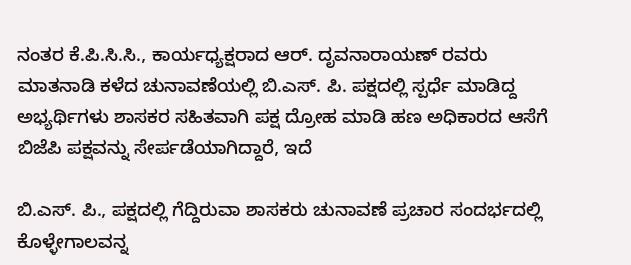ನಂತರ ಕೆ.ಪಿ.ಸಿ.ಸಿ., ಕಾರ್ಯಧ್ಯಕ್ಷರಾದ ಆರ್. ದೃವನಾರಾಯಣ್ ರವರು ಮಾತನಾಡಿ ಕಳೆದ ಚುನಾವಣೆಯಲ್ಲಿ ಬಿ.ಎಸ್. ಪಿ. ಪಕ್ಷದಲ್ಲಿ ಸ್ಪರ್ಧೆ ಮಾಡಿದ್ದ ಅಭ್ಯರ್ಥಿಗಳು ಶಾಸಕರ ಸಹಿತವಾಗಿ ಪಕ್ಷ ದ್ರೋಹ ಮಾಡಿ ಹಣ ಅಧಿಕಾರದ ಆಸೆಗೆ ಬಿಜೆಪಿ ಪಕ್ಷವನ್ನು ಸೇರ್ಪಡೆಯಾಗಿದ್ದಾರೆ, ಇದೆ

ಬಿ.ಎಸ್. ಪಿ., ಪಕ್ಷದಲ್ಲಿ ಗೆದ್ದಿರುವಾ ಶಾಸಕರು ಚುನಾವಣೆ ಪ್ರಚಾರ ಸಂದರ್ಭದಲ್ಲಿ ಕೊಳ್ಳೇಗಾಲವನ್ನ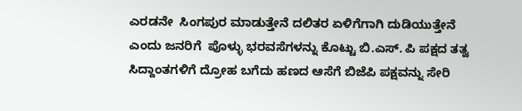ಎರಡನೇ  ಸಿಂಗಪುರ ಮಾಡುತ್ತೇನೆ ದಲಿತರ ಏಳಿಗೆಗಾಗಿ ದುಡಿಯುತ್ತೇನೆ ಎಂದು ಜನರಿಗೆ  ಪೊಳ್ಳು ಭರವಸೆಗಳನ್ನು ಕೊಟ್ಟು ಬಿ.ಎಸ್. ಪಿ ಪಕ್ಷದ ತತ್ವ ಸಿದ್ದಾಂತಗಳಿಗೆ ದ್ರೋಹ ಬಗೆದು ಹಣದ ಆಸೆಗೆ ಬಿಜೆಪಿ ಪಕ್ಷವನ್ನು ಸೇರಿ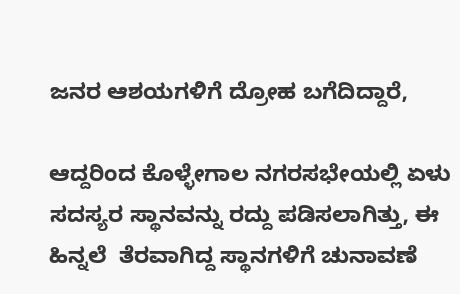ಜನರ ಆಶಯಗಳಿಗೆ ದ್ರೋಹ ಬಗೆದಿದ್ದಾರೆ,

ಆದ್ದರಿಂದ ಕೊಳ್ಳೇಗಾಲ ನಗರಸಭೇಯಲ್ಲಿ ಏಳು ಸದಸ್ಯರ ಸ್ಥಾನವನ್ನು ರದ್ದು ಪಡಿಸಲಾಗಿತ್ತು, ಈ ಹಿನ್ನಲೆ  ತೆರವಾಗಿದ್ದ ಸ್ಥಾನಗಳಿಗೆ ಚುನಾವಣೆ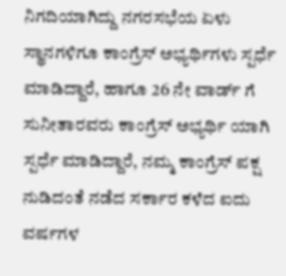ನಿಗದಿಯಾಗಿದ್ದು ನಗರಸಭೆಯ ಏಳು ಸ್ಥಾನಗಳಿಗೂ ಕಾಂಗ್ರೆಸ್ ಅಭ್ಯರ್ಥಿಗಳು ಸ್ಪರ್ಧೆ ಮಾಡಿದ್ದಾರೆ, ಹಾಗೂ 26 ನೇ ವಾರ್ಡ್ ಗೆ ಸುನೀತಾರವರು ಕಾಂಗ್ರೆಸ್ ಅಭ್ಯರ್ಥಿ ಯಾಗಿ ಸ್ಪರ್ಧೆ ಮಾಡಿದ್ದಾರೆ, ನಮ್ಮ ಕಾಂಗ್ರೆಸ್ ಪಕ್ಷ ನುಡಿದಂತೆ ನಡೆದ ಸರ್ಕಾರ ಕಳೆದ ಐದು ವರ್ಷಗಳ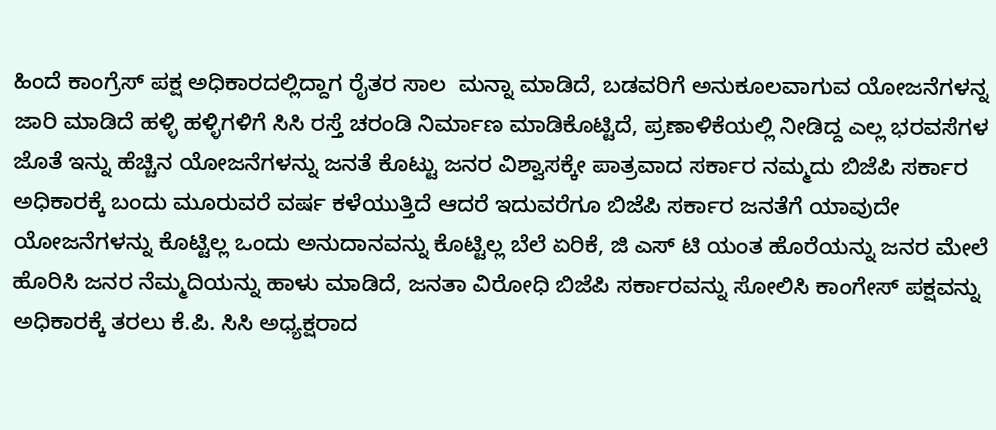ಹಿಂದೆ ಕಾಂಗ್ರೆಸ್ ಪಕ್ಷ ಅಧಿಕಾರದಲ್ಲಿದ್ದಾಗ ರೈತರ ಸಾಲ  ಮನ್ನಾ ಮಾಡಿದೆ, ಬಡವರಿಗೆ ಅನುಕೂಲವಾಗುವ ಯೋಜನೆಗಳನ್ನ ಜಾರಿ ಮಾಡಿದೆ ಹಳ್ಳಿ ಹಳ್ಳಿಗಳಿಗೆ ಸಿಸಿ ರಸ್ತೆ ಚರಂಡಿ ನಿರ್ಮಾಣ ಮಾಡಿಕೊಟ್ಟಿದೆ, ಪ್ರಣಾಳಿಕೆಯಲ್ಲಿ ನೀಡಿದ್ದ ಎಲ್ಲ ಭರವಸೆಗಳ ಜೊತೆ ಇನ್ನು ಹೆಚ್ಚಿನ ಯೋಜನೆಗಳನ್ನು ಜನತೆ ಕೊಟ್ಟು ಜನರ ವಿಶ್ವಾಸಕ್ಕೇ ಪಾತ್ರವಾದ ಸರ್ಕಾರ ನಮ್ಮದು ಬಿಜೆಪಿ ಸರ್ಕಾರ ಅಧಿಕಾರಕ್ಕೆ ಬಂದು ಮೂರುವರೆ ವರ್ಷ ಕಳೆಯುತ್ತಿದೆ ಆದರೆ ಇದುವರೆಗೂ ಬಿಜೆಪಿ ಸರ್ಕಾರ ಜನತೆಗೆ ಯಾವುದೇ ಯೋಜನೆಗಳನ್ನು ಕೊಟ್ಟಿಲ್ಲ ಒಂದು ಅನುದಾನವನ್ನು ಕೊಟ್ಟಿಲ್ಲ ಬೆಲೆ ಏರಿಕೆ, ಜಿ ಎಸ್ ಟಿ ಯಂತ ಹೊರೆಯನ್ನು ಜನರ ಮೇಲೆ ಹೊರಿಸಿ ಜನರ ನೆಮ್ಮದಿಯನ್ನು ಹಾಳು ಮಾಡಿದೆ, ಜನತಾ ವಿರೋಧಿ ಬಿಜೆಪಿ ಸರ್ಕಾರವನ್ನು ಸೋಲಿಸಿ ಕಾಂಗೇಸ್ ಪಕ್ಷವನ್ನು ಅಧಿಕಾರಕ್ಕೆ ತರಲು ಕೆ.ಪಿ. ಸಿಸಿ ಅಧ್ಯಕ್ಷರಾದ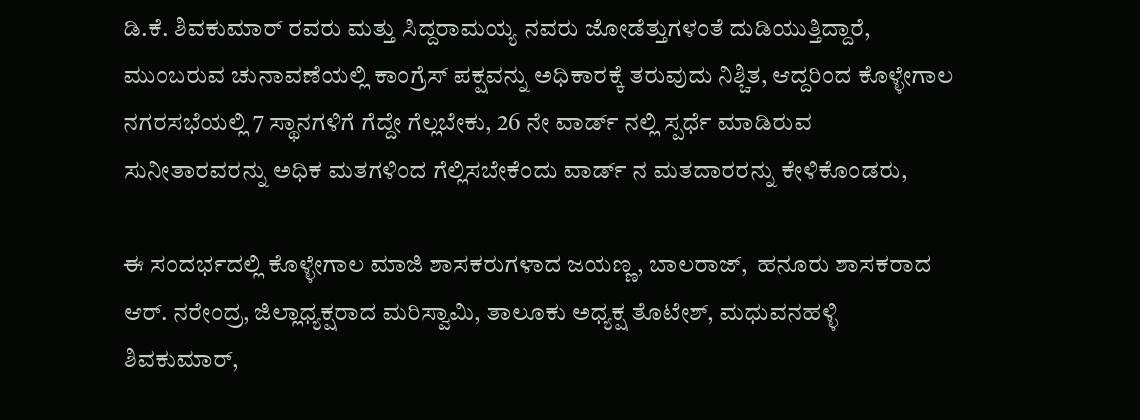ಡಿ.ಕೆ. ಶಿವಕುಮಾರ್ ರವರು ಮತ್ತು ಸಿದ್ದರಾಮಯ್ಯ ನವರು ಜೋಡೆತ್ತುಗಳಂತೆ ದುಡಿಯುತ್ತಿದ್ದಾರೆ, ಮುಂಬರುವ ಚುನಾವಣೆಯಲ್ಲಿ ಕಾಂಗ್ರೆಸ್ ಪಕ್ಷವನ್ನು ಅಧಿಕಾರಕ್ಕೆ ತರುವುದು ನಿಶ್ಚಿತ, ಆದ್ದರಿಂದ ಕೊಳ್ಳೇಗಾಲ ನಗರಸಭೆಯಲ್ಲಿ 7 ಸ್ಥಾನಗಳಿಗೆ ಗೆದ್ದೇ ಗೆಲ್ಲಬೇಕು, 26 ನೇ ವಾರ್ಡ್ ನಲ್ಲಿ ಸ್ಪರ್ಧೆ ಮಾಡಿರುವ ಸುನೀತಾರವರನ್ನು ಅಧಿಕ ಮತಗಳಿಂದ ಗೆಲ್ಲಿಸಬೇಕೆಂದು ವಾರ್ಡ್ ನ ಮತದಾರರನ್ನು ಕೇಳಿಕೊಂಡರು,

ಈ ಸಂದರ್ಭದಲ್ಲಿ ಕೊಳ್ಳೇಗಾಲ ಮಾಜಿ ಶಾಸಕರುಗಳಾದ ಜಯಣ್ಣ, ಬಾಲರಾಜ್,  ಹನೂರು ಶಾಸಕರಾದ ಆರ್. ನರೇಂದ್ರ, ಜಿಲ್ಲಾಧ್ಯಕ್ಷರಾದ ಮರಿಸ್ವಾಮಿ, ತಾಲೂಕು ಅಧ್ಯಕ್ಷ ತೊಟೇಶ್, ಮಧುವನಹಳ್ಳಿ ಶಿವಕುಮಾರ್,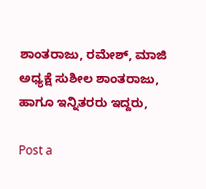ಶಾಂತರಾಜು, ರಮೇಶ್, ಮಾಜಿ ಅಧ್ಯಕ್ಷೆ ಸುಶೀಲ ಶಾಂತರಾಜು, ಹಾಗೂ ಇನ್ನಿತರರು ಇದ್ದರು,

Post a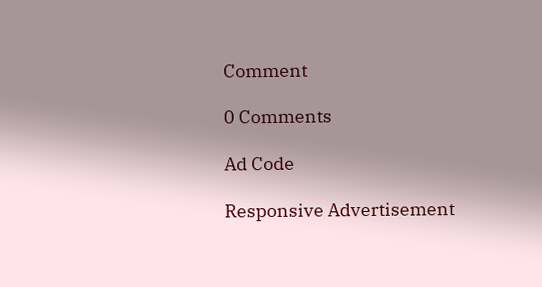Comment

0 Comments

Ad Code

Responsive Advertisement